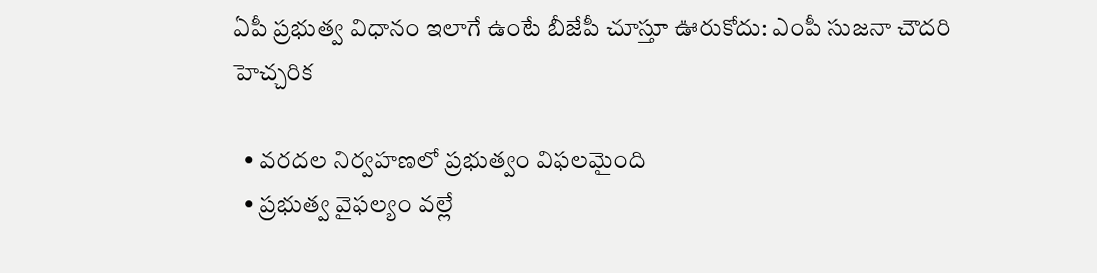ఏపీ ప్రభుత్వ విధానం ఇలాగే ఉంటే బీజేపీ చూస్తూ ఊరుకోదు: ఎంపీ సుజనా చౌదరి హెచ్చరిక

  • వరదల నిర్వహణలో ప్రభుత్వం విఫలమైంది
  • ప్రభుత్వ వైఫల్యం వల్లే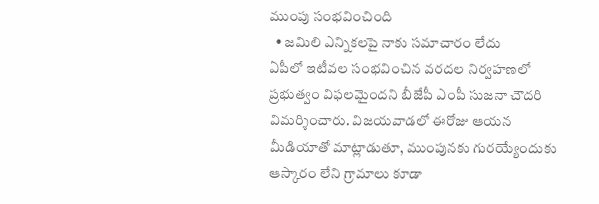ముంపు సంభవించింది
  • జమిలి ఎన్నికలపై నాకు సమాచారం లేదు
ఏపీలో ఇటీవల సంభవించిన వరదల నిర్వహణలో ప్రభుత్వం విఫలమైందని బీజేపీ ఎంపీ సుజనా చౌదరి విమర్శించారు. విజయవాడలో ఈరోజు ఆయన మీడియాతో మాట్లాడుతూ, ముంపునకు గురయ్యేందుకు ఆస్కారం లేని గ్రామాలు కూడా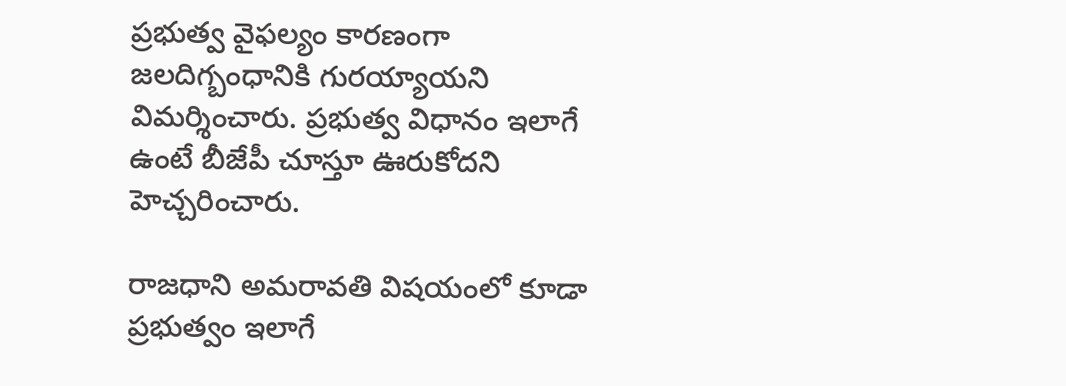ప్రభుత్వ వైఫల్యం కారణంగా జలదిగ్బంధానికి గురయ్యాయని విమర్శించారు. ప్రభుత్వ విధానం ఇలాగే ఉంటే బీజేపీ చూస్తూ ఊరుకోదని హెచ్చరించారు.

రాజధాని అమరావతి విషయంలో కూడా ప్రభుత్వం ఇలాగే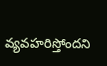వ్యవహరిస్తోందని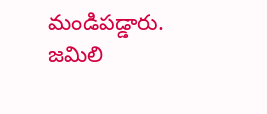మండిపడ్డారు. జమిలి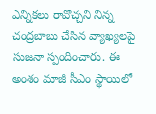ఎన్నికలు రావొచ్చని నిన్న చంద్రబాబు చేసిన వ్యాఖ్యలపై సుజనా స్పందించారు. ఈ అంశం మాజీ సీఎం స్థాయిలో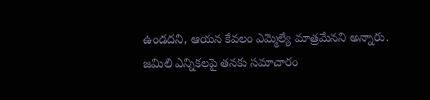ఉండదని, ఆయన కేవలం ఎమ్మెల్యే మాత్రమేనని అన్నారు. జమిలి ఎన్నికలపై తనకు సమాచారం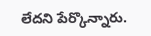లేదని పేర్కొన్నారు.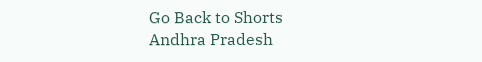Go Back to Shorts
Andhra Pradesh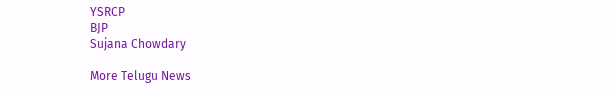YSRCP
BJP
Sujana Chowdary

More Telugu News